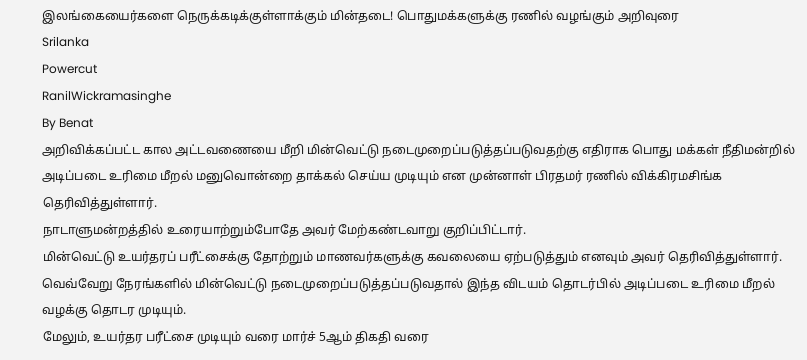இலங்கையைர்களை நெருக்கடிக்குள்ளாக்கும் மின்தடை! பொதுமக்களுக்கு ரணில் வழங்கும் அறிவுரை
Srilanka
Powercut
RanilWickramasinghe
By Benat
அறிவிக்கப்பட்ட கால அட்டவணையை மீறி மின்வெட்டு நடைமுறைப்படுத்தப்படுவதற்கு எதிராக பொது மக்கள் நீதிமன்றில் அடிப்படை உரிமை மீறல் மனுவொன்றை தாக்கல் செய்ய முடியும் என முன்னாள் பிரதமர் ரணில் விக்கிரமசிங்க தெரிவித்துள்ளார்.
நாடாளுமன்றத்தில் உரையாற்றும்போதே அவர் மேற்கண்டவாறு குறிப்பிட்டார்.
மின்வெட்டு உயர்தரப் பரீட்சைக்கு தோற்றும் மாணவர்களுக்கு கவலையை ஏற்படுத்தும் எனவும் அவர் தெரிவித்துள்ளார்.
வெவ்வேறு நேரங்களில் மின்வெட்டு நடைமுறைப்படுத்தப்படுவதால் இந்த விடயம் தொடர்பில் அடிப்படை உரிமை மீறல் வழக்கு தொடர முடியும்.
மேலும், உயர்தர பரீட்சை முடியும் வரை மார்ச் 5ஆம் திகதி வரை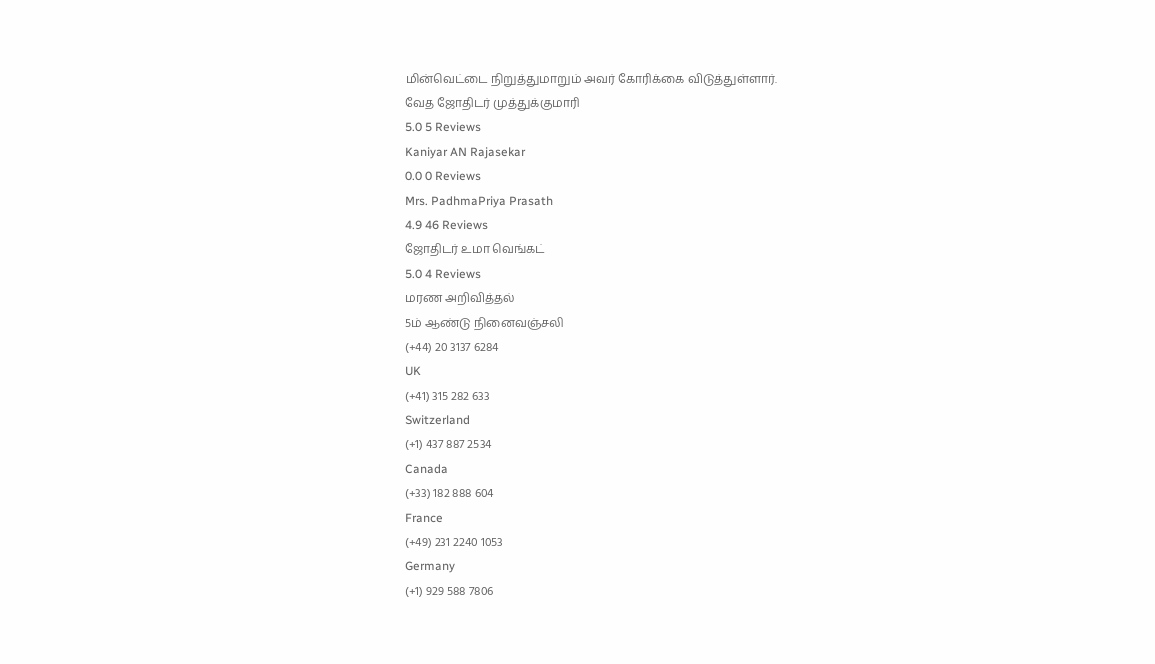மின்வெட்டை நிறுத்துமாறும் அவர் கோரிக்கை விடுத்துள்ளார்.
வேத ஜோதிடர் முத்துக்குமாரி
5.0 5 Reviews
Kaniyar AN Rajasekar
0.0 0 Reviews
Mrs. PadhmaPriya Prasath
4.9 46 Reviews
ஜோதிடர் உமா வெங்கட்
5.0 4 Reviews
மரண அறிவித்தல்
5ம் ஆண்டு நினைவஞ்சலி
(+44) 20 3137 6284
UK
(+41) 315 282 633
Switzerland
(+1) 437 887 2534
Canada
(+33) 182 888 604
France
(+49) 231 2240 1053
Germany
(+1) 929 588 7806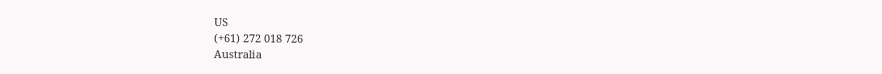US
(+61) 272 018 726
Australia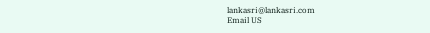lankasri@lankasri.com
Email US